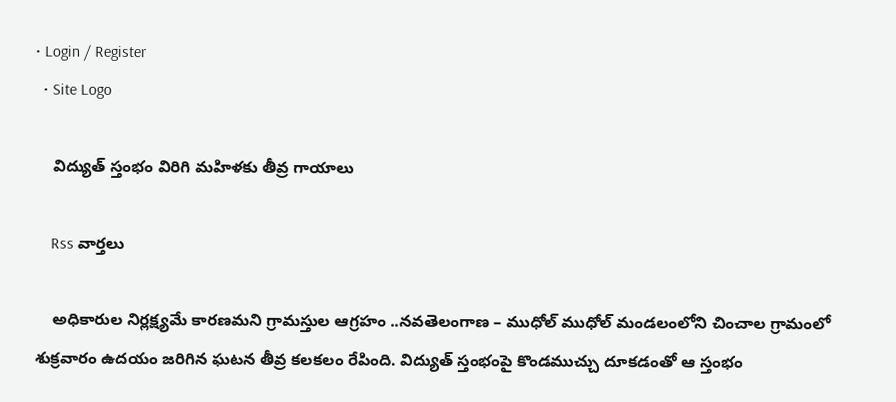• Login / Register
  • Site Logo

    విద్యుత్ స్తంభం విరిగి మహిళకు తీవ్ర గాయాలు

    Rss వార్తలు

    అధికారుల నిర్లక్ష్యమే కారణమని గ్రామస్తుల ఆగ్రహం ..నవతెలంగాణ – ముధోల్ ముధోల్ మండలంలోని చించాల గ్రామంలో శుక్రవారం ఉదయం జరిగిన ఘటన తీవ్ర కలకలం రేపింది. విద్యుత్ స్తంభంపై కొండముచ్చు దూకడంతో ఆ స్తంభం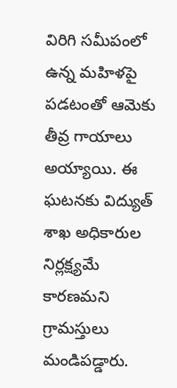విరిగి సమీపంలో ఉన్న మహిళపై పడటంతో ఆమెకు తీవ్ర గాయాలు అయ్యాయి. ఈ ఘటనకు విద్యుత్ శాఖ అధికారుల నిర్లక్ష్యమే కారణమని గ్రామస్తులు మండిపడ్డారు.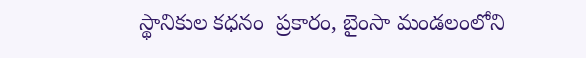స్థానికుల కధనం  ప్రకారం, బైంసా మండలంలోని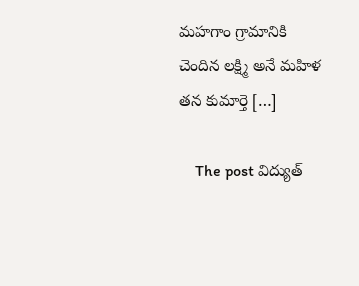మహగాం గ్రామానికి చెందిన లక్ష్మి అనే మహిళ తన కుమార్తె […]

    The post విద్యుత్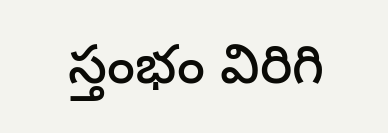స్తంభం విరిగి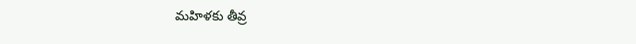మహిళకు తీవ్ర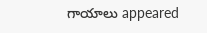గాయాలు appeared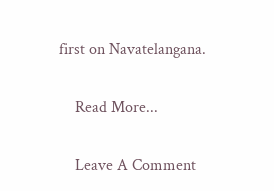first on Navatelangana.

    Read More...

    Leave A Comment